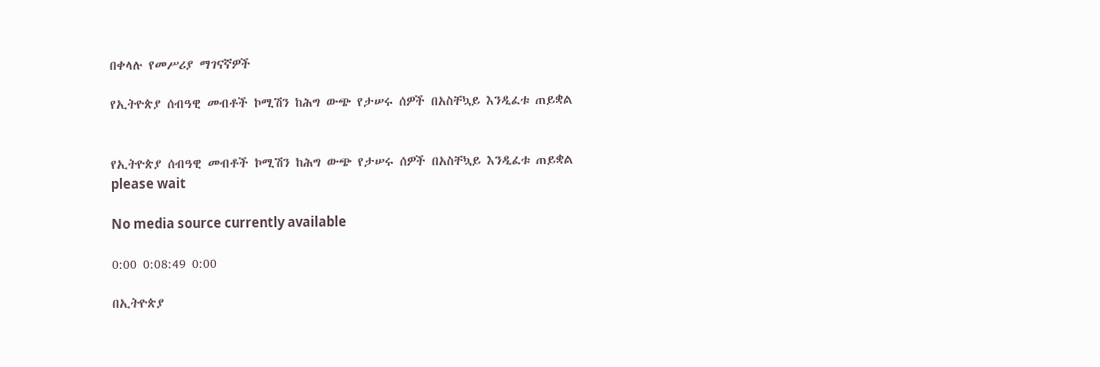በቀላሉ የመሥሪያ ማገናኛዎች

የኢትዮጵያ ሰብዓዊ መብቶች ኮሚሽን ከሕግ ውጭ የታሠሩ ሰዎች በአስቸኳይ እንዲፈቱ ጠይቋል


የኢትዮጵያ ሰብዓዊ መብቶች ኮሚሽን ከሕግ ውጭ የታሠሩ ሰዎች በአስቸኳይ እንዲፈቱ ጠይቋል
please wait

No media source currently available

0:00 0:08:49 0:00

በኢትዮጵያ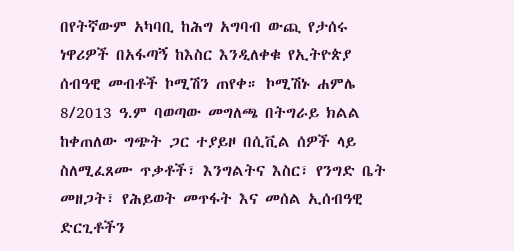በየትኛውም አካባቢ ከሕግ አግባብ ውጪ የታሰሩ ነዋሪዎች በአፋጣኝ ከእስር እንዲለቀቁ የኢትዮጵያ ሰብዓዊ መብቶች ኮሚሽን ጠየቀ። ኮሚሽኑ ሐምሌ 8/2013 ዓ.ም ባወጣው መግለጫ በትግራይ ክልል ከቀጠለው ግጭት ጋር ተያይዞ በሲቪል ሰዎች ላይ ስለሚፈጸሙ ጥቃቶች፣ እንግልትና እስር፣ የንግድ ቤት መዘጋት፣ የሕይወት መጥፋት እና መሰል ኢሰብዓዊ ድርጊቶችን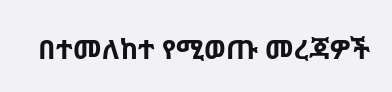በተመለከተ የሚወጡ መረጃዎች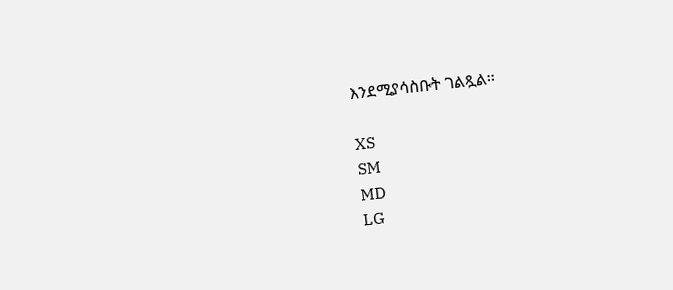እንደሚያሳስቡት ገልጿል፡፡

XS
SM
MD
LG